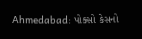Ahmedabad: પોક્સો કેસનો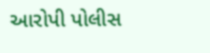આરોપી પોલીસ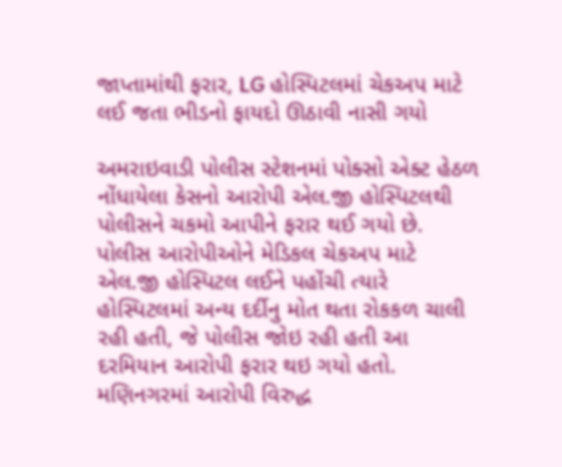જાપ્તામાંથી ફરાર, LG હોસ્પિટલમાં ચેકઅપ માટે લઈ જતા ભીડનો ફાયદો ઊઠાવી નાસી ગયો

અમરાઇવાડી પોલીસ સ્ટેશનમાં પોક્સો એક્ટ હેઠળ નોંધાયેલા કેસનો આરોપી એલ.જી હોસ્પિટલથી પોલીસને ચકમો આપીને ફરાર થઈ ગયો છે. પોલીસ આરોપીઓને મેડિકલ ચેકઅપ માટે એલ.જી હોસ્પિટલ લઈને પહોંચી ત્યારે હોસ્પિટલમાં અન્ય દર્દીનુ મોત થતા રોકકળ ચાલી રહી હતી, જે પોલીસ જોઇ રહી હતી આ દરમિયાન આરોપી ફરાર થઇ ગયો હતો. મણિનગરમાં આરોપી વિરુદ્ધ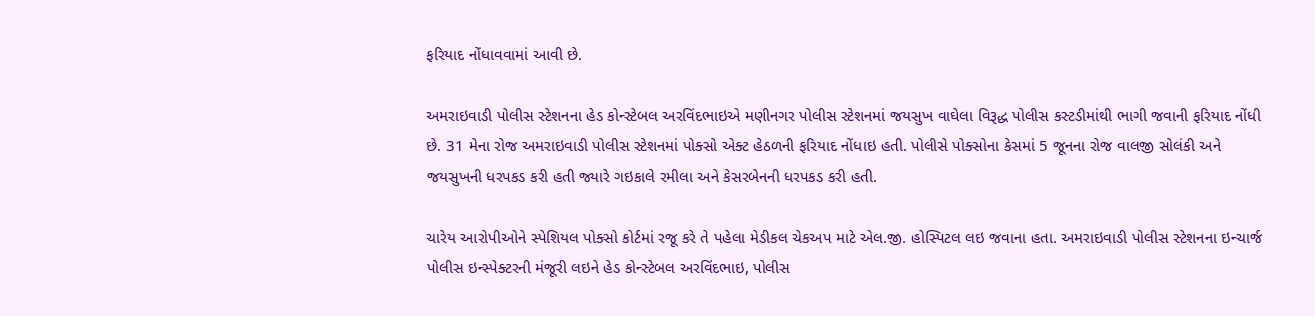ફરિયાદ નોંધાવવામાં આવી છે.

અમરાઇવાડી પોલીસ સ્ટેશનના હેડ કોન્સ્ટેબલ અરવિંદભાઇએ મણીનગર પોલીસ સ્ટેશનમાં જયસુખ વાઘેલા વિરૂદ્ધ પોલીસ કસ્ટડીમાંથી ભાગી જવાની ફરિયાદ નોંધી છે. 31 મેના રોજ અમરાઇવાડી પોલીસ સ્ટેશનમાં પોક્સો એક્ટ હેઠળની ફરિયાદ નોંધાઇ હતી. પોલીસે પોક્સોના કેસમાં 5 જૂનના રોજ વાલજી સોલંકી અને જયસુખની ધરપકડ કરી હતી જ્યારે ગઇકાલે રમીલા અને કેસરબેનની ધરપકડ કરી હતી.

ચારેય આરોપીઓને સ્પેશિયલ પોક્સો કોર્ટમાં રજૂ કરે તે પહેલા મેડીકલ ચેકઅપ માટે એલ.જી. હોસ્પિટલ લઇ જવાના હતા. અમરાઇવાડી પોલીસ સ્ટેશનના ઇન્ચાર્જ પોલીસ ઇન્સ્પેક્ટરની મંજૂરી લઇને હેડ કોન્સ્ટેબલ અરવિંદભાઇ, પોલીસ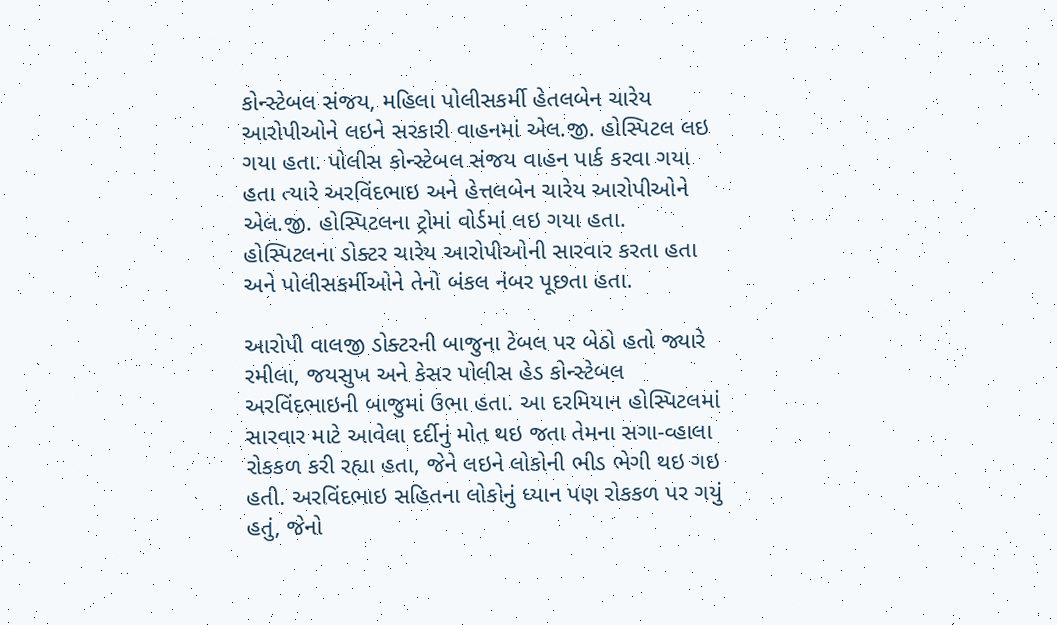કોન્સ્ટેબલ સંજય, મહિલા પોલીસકર્મી હેતલબેન ચારેય આરોપીઓને લઇને સરકારી વાહનમાં એલ.જી. હોસ્પિટલ લઇ ગયા હતા. પોલીસ કોન્સ્ટેબલ સંજય વાહન પાર્ક કરવા ગયા હતા ત્યારે અરવિંદભાઇ અને હેત્તલબેન ચારેય આરોપીઓને એલ.જી. હોસ્પિટલના ટ્રોમાં વોર્ડમાં લઇ ગયા હતા. હોસ્પિટલના ડોક્ટર ચારેય આરોપીઓની સારવાર કરતા હતા અને પોલીસકર્મીઓને તેનો બંકલ નંબર પૂછતા હતા.

આરોપી વાલજી ડોક્ટરની બાજુના ટેબલ પર બેઠો હતો જ્યારે રમીલા, જયસુખ અને કેસર પોલીસ હેડ કોન્સ્ટેબલ અરવિંદભાઇની બાજુમાં ઉભા હતા. આ દરમિયાન હોસ્પિટલમાં સારવાર માટે આવેલા દર્દીનું મોત થઇ જતા તેમના સગા-વ્હાલા રોકકળ કરી રહ્યા હતા, જેને લઇને લોકોની ભીડ ભેગી થઇ ગઇ હતી. અરવિંદભાઇ સહિતના લોકોનું ધ્યાન પણ રોકકળ પર ગયું હતું, જેનો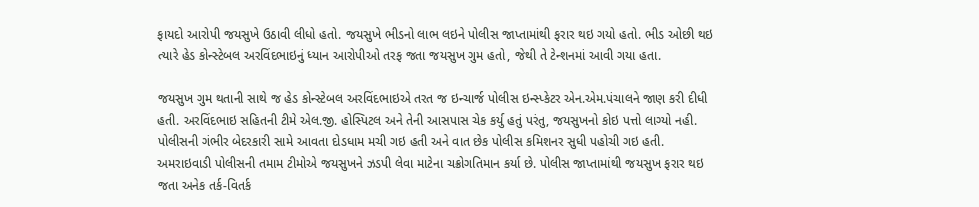ફાયદો આરોપી જયસુખે ઉઠાવી લીધો હતો. જયસુખે ભીડનો લાભ લઇને પોલીસ જાપ્તામાંથી ફરાર થઇ ગયો હતો. ભીડ ઓછી થઇ ત્યારે હેડ કોન્સ્ટેબલ અરવિંદભાઇનું ધ્યાન આરોપીઓ તરફ જતા જયસુખ ગુમ હતો, જેથી તે ટેન્શનમાં આવી ગયા હતા.

જયસુખ ગુમ થતાની સાથે જ હેડ કોન્સ્ટેબલ અરવિંદભાઇએ તરત જ ઇન્ચાર્જ પોલીસ ઇન્સ્પ્કેટર એન.એમ.પંચાલને જાણ કરી દીધી હતી. અરવિંદભાઇ સહિતની ટીમે એલ.જી. હોસ્પિટલ અને તેની આસપાસ ચેક કર્યુ હતું પરંતુ, જયસુખનો કોઇ પત્તો લાગ્યો નહી. પોલીસની ગંભીર બેદરકારી સામે આવતા દોડધામ મચી ગઇ હતી અને વાત છેક પોલીસ કમિશનર સુધી પહોચી ગઇ હતી. અમરાઇવાડી પોલીસની તમામ ટીમોએ જયસુખને ઝડપી લેવા માટેના ચક્રોગતિમાન કર્યા છે. પોલીસ જાપ્તામાંથી જયસુખ ફરાર થઇ જતા અનેક તર્ક-વિતર્ક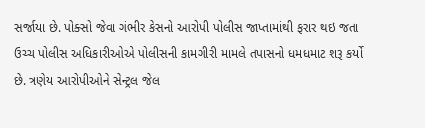સર્જાયા છે. પોક્સો જેવા ગંભીર કેસનો આરોપી પોલીસ જાપ્તામાંથી ફરાર થઇ જતા ઉચ્ચ પોલીસ અધિકારીઓએ પોલીસની કામગીરી મામલે તપાસનો ધમધમાટ શરૂ કર્યો છે. ત્રણેય આરોપીઓને સેન્ટ્રલ જેલ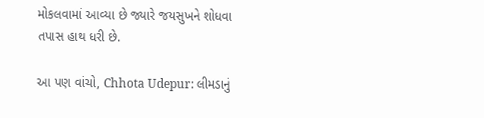મોકલવામાં આવ્યા છે જ્યારે જયસુખને શોધવા તપાસ હાથ ધરી છે.

આ પણ વાંચો, Chhota Udepur: લીમડાનું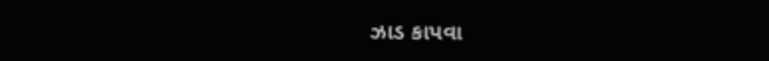ઝાડ કાપવા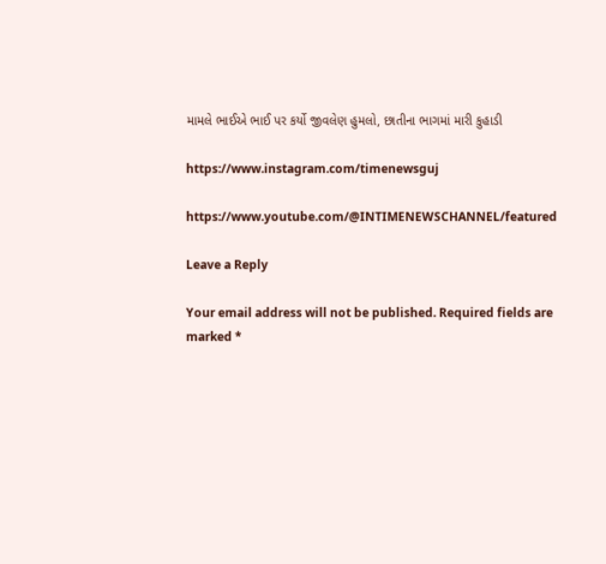મામલે ભાઈએ ભાઈ પર કર્યો જીવલેણ હુમલો, છાતીના ભાગમાં મારી કુહાડી

https://www.instagram.com/timenewsguj

https://www.youtube.com/@INTIMENEWSCHANNEL/featured

Leave a Reply

Your email address will not be published. Required fields are marked *